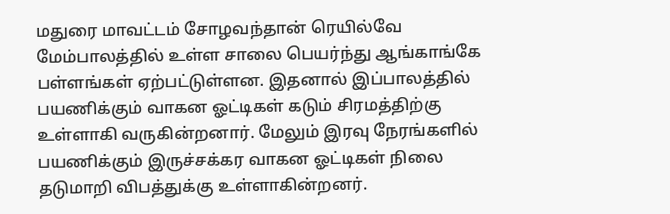மதுரை மாவட்டம் சோழவந்தான் ரெயில்வே மேம்பாலத்தில் உள்ள சாலை பெயர்ந்து ஆங்காங்கே பள்ளங்கள் ஏற்பட்டுள்ளன. இதனால் இப்பாலத்தில் பயணிக்கும் வாகன ஓட்டிகள் கடும் சிரமத்திற்கு உள்ளாகி வருகின்றனார். மேலும் இரவு நேரங்களில் பயணிக்கும் இருச்சக்கர வாகன ஓட்டிகள் நிலை தடுமாறி விபத்துக்கு உள்ளாகின்றனர்.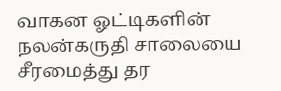வாகன ஓட்டிகளின் நலன்கருதி சாலையை சீரமைத்து தர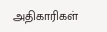அதிகாரிகள்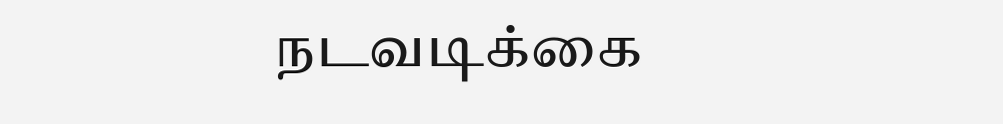நடவடிக்கை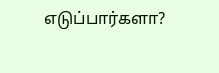எடுப்பார்களா?